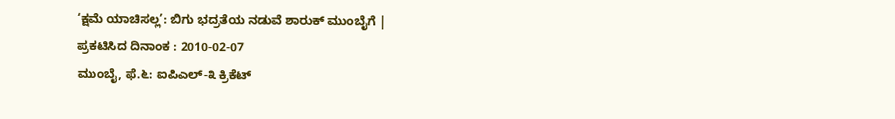‘ಕ್ಷಮೆ ಯಾಚಿಸಲ್ಲ’: ಬಿಗು ಭದ್ರತೆಯ ನಡುವೆ ಶಾರುಕ್ ಮುಂಬೈಗೆ |
ಪ್ರಕಟಿಸಿದ ದಿನಾಂಕ : 2010-02-07
ಮುಂಬೈ, ಫೆ.೬: ಐಪಿಎಲ್-೩ ಕ್ರಿಕೆಟ್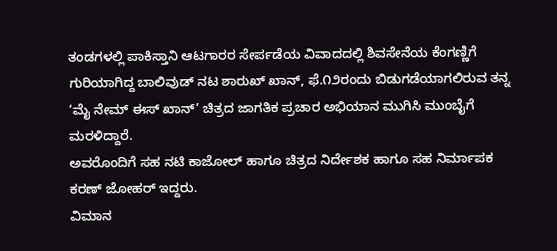ತಂಡಗಳಲ್ಲಿ ಪಾಕಿಸ್ತಾನಿ ಆಟಗಾರರ ಸೇರ್ಪಡೆಯ ವಿವಾದದಲ್ಲಿ ಶಿವಸೇನೆಯ ಕೆಂಗಣ್ಣಿಗೆ ಗುರಿಯಾಗಿದ್ದ ಬಾಲಿವುಡ್ ನಟ ಶಾರುಖ್ ಖಾನ್, ಫೆ.೧೨ರಂದು ಬಿಡುಗಡೆಯಾಗಲಿರುವ ತನ್ನ ‘ಮೈ ನೇಮ್ ಈಸ್ ಖಾನ್’ ಚಿತ್ರದ ಜಾಗತಿಕ ಪ್ರಚಾರ ಅಭಿಯಾನ ಮುಗಿಸಿ ಮುಂಬೈಗೆ ಮರಳಿದ್ದಾರೆ.
ಅವರೊಂದಿಗೆ ಸಹ ನಟಿ ಕಾಜೋಲ್ ಹಾಗೂ ಚಿತ್ರದ ನಿರ್ದೇಶಕ ಹಾಗೂ ಸಹ ನಿರ್ಮಾಪಕ ಕರಣ್ ಜೋಹರ್ ಇದ್ದರು.
ವಿಮಾನ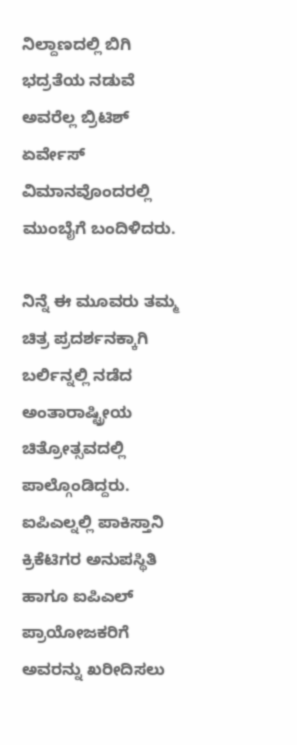ನಿಲ್ದಾಣದಲ್ಲಿ ಬಿಗಿ ಭದ್ರತೆಯ ನಡುವೆ ಅವರೆಲ್ಲ ಬ್ರಿಟಿಶ್ ಏರ್ವೇಸ್ ವಿಮಾನವೊಂದರಲ್ಲಿ ಮುಂಬೈಗೆ ಬಂದಿಳಿದರು.

ನಿನ್ನೆ ಈ ಮೂವರು ತಮ್ಮ ಚಿತ್ರ ಪ್ರದರ್ಶನಕ್ಕಾಗಿ ಬರ್ಲಿನ್ನಲ್ಲಿ ನಡೆದ ಅಂತಾರಾಷ್ಟ್ರೀಯ ಚಿತ್ರೋತ್ಸವದಲ್ಲಿ ಪಾಲ್ಗೊಂಡಿದ್ದರು.
ಐಪಿಎಲ್ನಲ್ಲಿ ಪಾಕಿಸ್ತಾನಿ ಕ್ರಿಕೆಟಿಗರ ಅನುಪಸ್ಥಿತಿ ಹಾಗೂ ಐಪಿಎಲ್ ಪ್ರಾಯೋಜಕರಿಗೆ ಅವರನ್ನು ಖರೀದಿಸಲು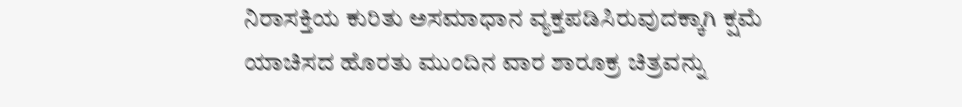ನಿರಾಸಕ್ತಿಯ ಕುರಿತು ಅಸಮಾಧಾನ ವ್ಯಕ್ತಪಡಿಸಿರುವುದಕ್ಕಾಗಿ ಕ್ಷಮೆ ಯಾಚಿಸದ ಹೊರತು ಮುಂದಿನ ವಾರ ಶಾರೂಕ್ರ ಚಿತ್ರವನ್ನು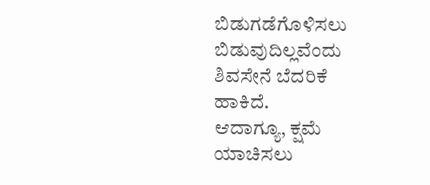ಬಿಡುಗಡೆಗೊಳಿಸಲು ಬಿಡುವುದಿಲ್ಲವೆಂದು ಶಿವಸೇನೆ ಬೆದರಿಕೆ ಹಾಕಿದೆ.
ಆದಾಗ್ಯೂ, ಕ್ಷಮೆ ಯಾಚಿಸಲು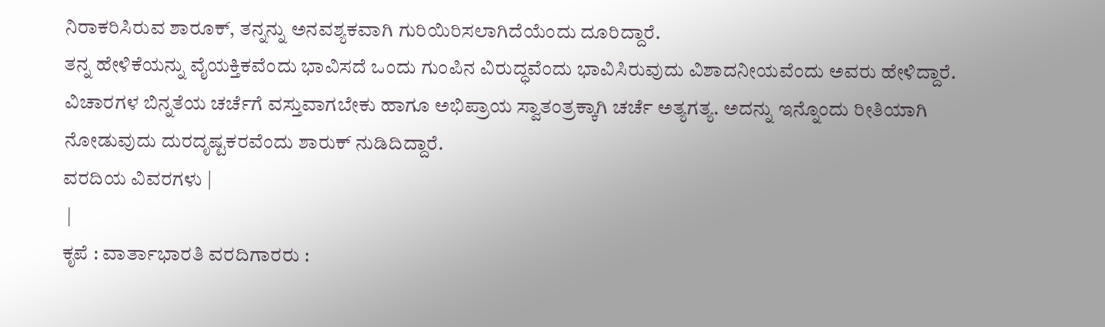ನಿರಾಕರಿಸಿರುವ ಶಾರೂಕ್, ತನ್ನನ್ನು ಅನವಶ್ಯಕವಾಗಿ ಗುರಿಯಿರಿಸಲಾಗಿದೆಯೆಂದು ದೂರಿದ್ದಾರೆ.
ತನ್ನ ಹೇಳಿಕೆಯನ್ನು ವೈಯಕ್ತಿಕವೆಂದು ಭಾವಿಸದೆ ಒಂದು ಗುಂಪಿನ ವಿರುದ್ಧವೆಂದು ಭಾವಿಸಿರುವುದು ವಿಶಾದನೀಯವೆಂದು ಅವರು ಹೇಳಿದ್ದಾರೆ.
ವಿಚಾರಗಳ ಬಿನ್ನತೆಯ ಚರ್ಚೆಗೆ ವಸ್ತುವಾಗಬೇಕು ಹಾಗೂ ಅಭಿಪ್ರಾಯ ಸ್ವಾತಂತ್ರಕ್ಕಾಗಿ ಚರ್ಚೆ ಅತ್ಯಗತ್ಯ. ಅದನ್ನು ಇನ್ನೊಂದು ರೀತಿಯಾಗಿ ನೋಡುವುದು ದುರದೃಷ್ಟಕರವೆಂದು ಶಾರುಕ್ ನುಡಿದಿದ್ದಾರೆ.
ವರದಿಯ ವಿವರಗಳು |
 |
ಕೃಪೆ : ವಾರ್ತಾಭಾರತಿ ವರದಿಗಾರರು :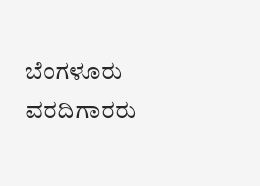ಬೆಂಗಳೂರು ವರದಿಗಾರರು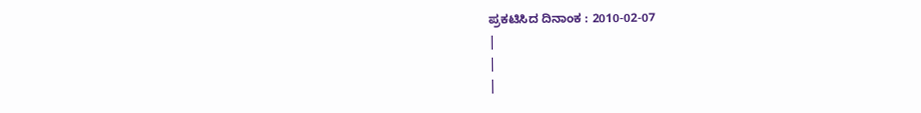ಪ್ರಕಟಿಸಿದ ದಿನಾಂಕ : 2010-02-07
|
|
|